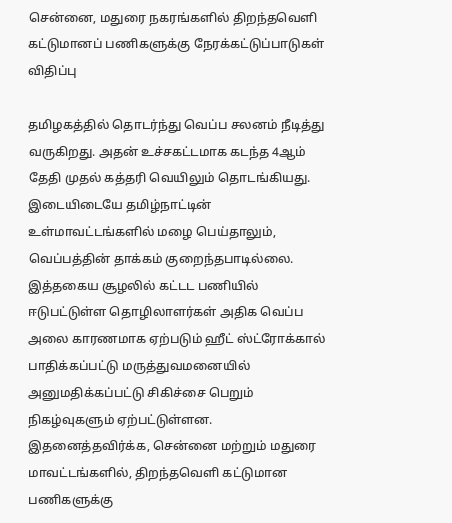சென்னை, மதுரை நகரங்களில் திறந்தவெளி கட்டுமானப் பணிகளுக்கு நேரக்கட்டுப்பாடுகள் விதிப்பு

தமிழகத்தில் தொடர்ந்து வெப்ப சலனம் நீடித்து வருகிறது. அதன் உச்சகட்டமாக கடந்த 4ஆம் தேதி முதல் கத்தரி வெயிலும் தொடங்கியது.
இடையிடையே தமிழ்நாட்டின் உள்மாவட்டங்களில் மழை பெய்தாலும், வெப்பத்தின் தாக்கம் குறைந்தபாடில்லை.
இத்தகைய சூழலில் கட்டட பணியில் ஈடுபட்டுள்ள தொழிலாளர்கள் அதிக வெப்ப அலை காரணமாக ஏற்படும் ஹீட் ஸ்ட்ரோக்கால் பாதிக்கப்பட்டு மருத்துவமனையில் அனுமதிக்கப்பட்டு சிகிச்சை பெறும் நிகழ்வுகளும் ஏற்பட்டுள்ளன.
இதனைத்தவிர்க்க, சென்னை மற்றும் மதுரை மாவட்டங்களில், திறந்தவெளி கட்டுமான பணிகளுக்கு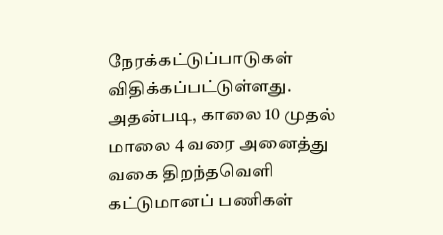நேரக்கட்டுப்பாடுகள் விதிக்கப்பட்டுள்ளது.
அதன்படி, காலை 10 முதல் மாலை 4 வரை அனைத்து வகை திறந்தவெளி கட்டுமானப் பணிகள்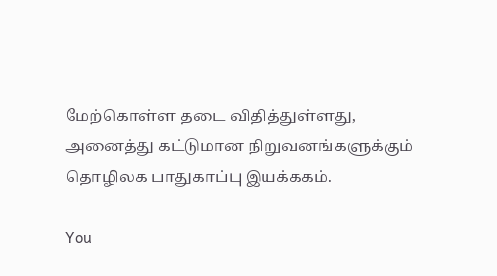மேற்கொள்ள தடை விதித்துள்ளது, அனைத்து கட்டுமான நிறுவனங்களுக்கும் தொழிலக பாதுகாப்பு இயக்ககம்.

You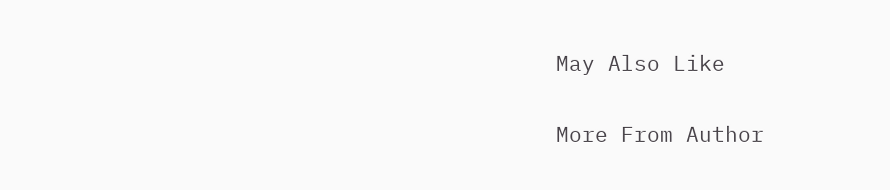May Also Like

More From Author